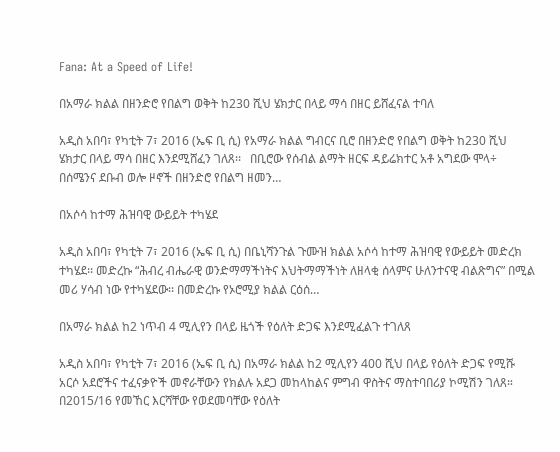Fana: At a Speed of Life!

በአማራ ክልል በዘንድሮ የበልግ ወቅት ከ230 ሺህ ሄክታር በላይ ማሳ በዘር ይሸፈናል ተባለ

አዲስ አበባ፣ የካቲት 7፣ 2016 (ኤፍ ቢ ሲ) የአማራ ክልል ግብርና ቢሮ በዘንድሮ የበልግ ወቅት ከ230 ሺህ ሄክታር በላይ ማሳ በዘር እንደሚሸፈን ገለጸ፡፡   በቢሮው የሰብል ልማት ዘርፍ ዳይሬክተር አቶ አግደው ሞላ÷ በሰሜንና ደቡብ ወሎ ዞኖች በዘንድሮ የበልግ ዘመን…

በአሶሳ ከተማ ሕዝባዊ ውይይት ተካሄደ

አዲስ አበባ፣ የካቲት 7፣ 2016 (ኤፍ ቢ ሲ) በቤኒሻንጉል ጉሙዝ ክልል አሶሳ ከተማ ሕዝባዊ የውይይት መድረክ ተካሄደ፡፡ መድረኩ “ሕብረ ብሔራዊ ወንድማማችነትና እህትማማችነት ለዘላቂ ሰላምና ሁለንተናዊ ብልጽግና” በሚል መሪ ሃሳብ ነው የተካሄደው፡፡ በመድረኩ የኦሮሚያ ክልል ርዕሰ…

በአማራ ክልል ከ2 ነጥብ 4 ሚሊየን በላይ ዜጎች የዕለት ድጋፍ እንደሚፈልጉ ተገለጸ

አዲስ አበባ፣ የካቲት 7፣ 2016 (ኤፍ ቢ ሲ) በአማራ ክልል ከ2 ሚሊየን 400 ሺህ በላይ የዕለት ድጋፍ የሚሹ አርሶ አደሮችና ተፈናቃዮች መኖራቸውን የክልሉ አደጋ መከላከልና ምግብ ዋስትና ማስተባበሪያ ኮሚሽን ገለጸ። በ2015/16 የመኸር እርሻቸው የወደመባቸው የዕለት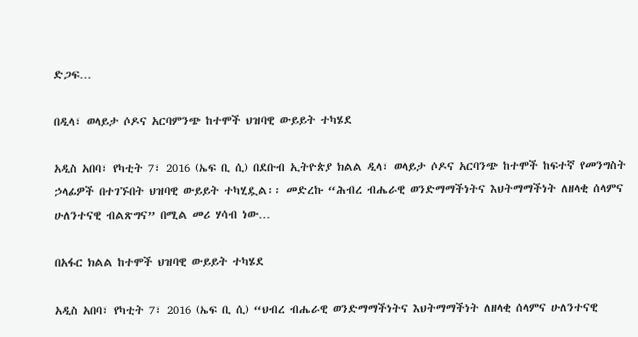ድጋፍ…

በዲላ፣ ወላይታ ሶዶና አርባምንጭ ከተሞች ህዝባዊ ውይይት ተካሄደ

አዲስ አበባ፣ የካቲት 7፣ 2016 (ኤፍ ቢ ሲ) በደቡብ ኢትዮጵያ ክልል ዲላ፣ ወላይታ ሶዶና አርባንጭ ከተሞች ከፍተኛ የመንግስት ኃላፊዎች በተገኙበት ህዝባዊ ውይይት ተካሂዷል፡፡ መድረኩ “ሕብረ ብሔራዊ ወንድማማችነትና እህትማማችነት ለዘላቂ ሰላምና ሁለንተናዊ ብልጽግና” በሚል መሪ ሃሳብ ነው…

በአፋር ክልል ከተሞች ህዝባዊ ውይይት ተካሄደ

አዲስ አበባ፣ የካቲት 7፣ 2016 (ኤፍ ቢ ሲ) “ህብረ ብሔራዊ ወንድማማችነትና እህትማማችነት ለዘላቂ ሰላምና ሁለንተናዊ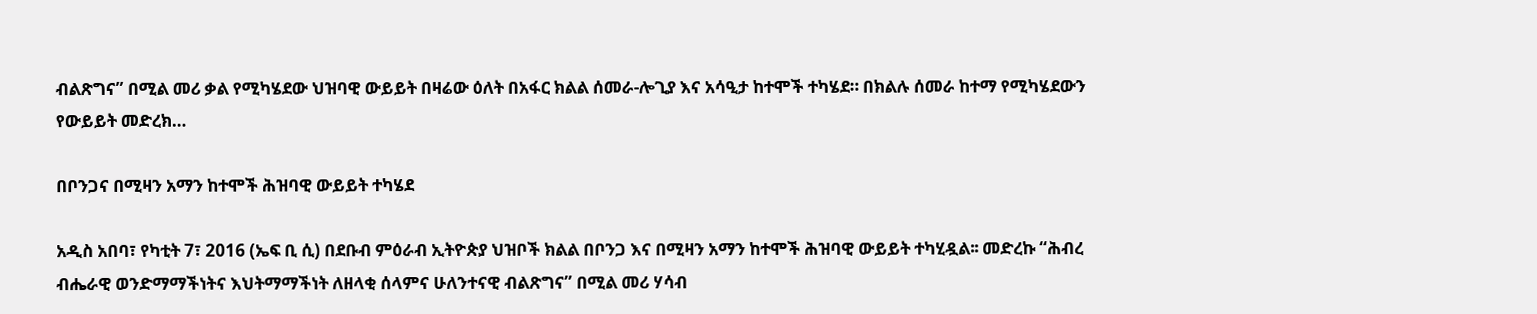ብልጽግና” በሚል መሪ ቃል የሚካሄደው ህዝባዊ ውይይት በዛሬው ዕለት በአፋር ክልል ሰመራ-ሎጊያ እና አሳዒታ ከተሞች ተካሄደ። በክልሉ ሰመራ ከተማ የሚካሄደውን የውይይት መድረክ…

በቦንጋና በሚዛን አማን ከተሞች ሕዝባዊ ውይይት ተካሄደ

አዲስ አበባ፣ የካቲት 7፣ 2016 (ኤፍ ቢ ሲ) በደቡብ ምዕራብ ኢትዮጵያ ህዝቦች ክልል በቦንጋ እና በሚዛን አማን ከተሞች ሕዝባዊ ውይይት ተካሂዷል፡፡ መድረኩ “ሕብረ ብሔራዊ ወንድማማችነትና እህትማማችነት ለዘላቂ ሰላምና ሁለንተናዊ ብልጽግና” በሚል መሪ ሃሳብ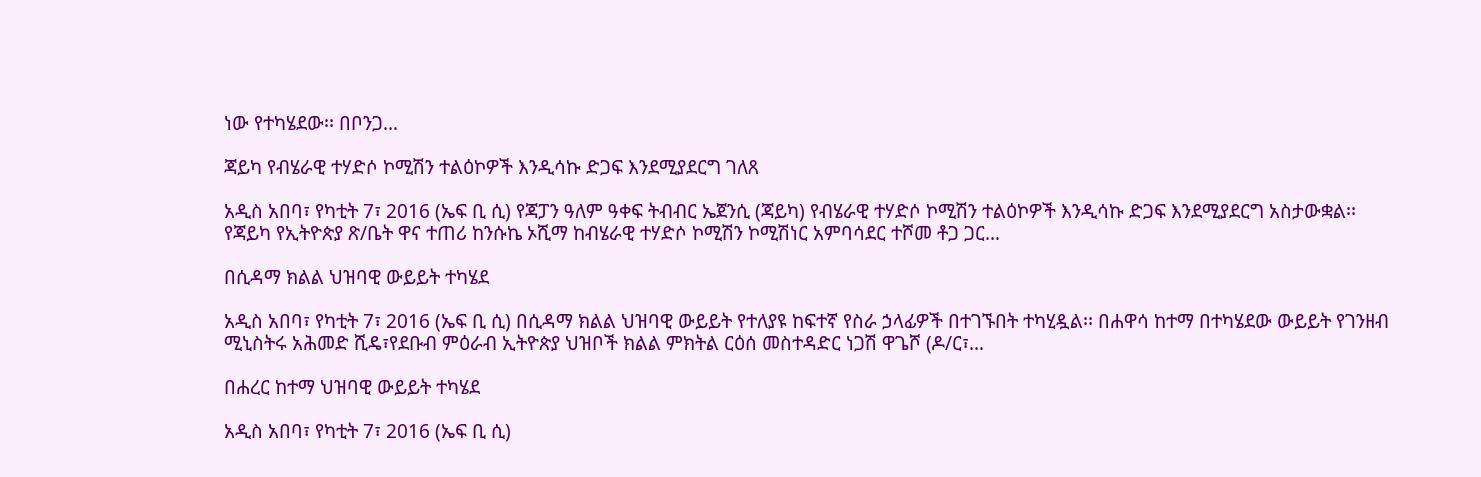ነው የተካሄደው፡፡ በቦንጋ…

ጃይካ የብሄራዊ ተሃድሶ ኮሚሽን ተልዕኮዎች እንዲሳኩ ድጋፍ እንደሚያደርግ ገለጸ

አዲስ አበባ፣ የካቲት 7፣ 2016 (ኤፍ ቢ ሲ) የጃፓን ዓለም ዓቀፍ ትብብር ኤጀንሲ (ጃይካ) የብሄራዊ ተሃድሶ ኮሚሽን ተልዕኮዎች እንዲሳኩ ድጋፍ እንደሚያደርግ አስታውቋል፡፡ የጃይካ የኢትዮጵያ ጽ/ቤት ዋና ተጠሪ ከንሱኬ ኦሺማ ከብሄራዊ ተሃድሶ ኮሚሽን ኮሚሽነር አምባሳደር ተሾመ ቶጋ ጋር…

በሲዳማ ክልል ህዝባዊ ውይይት ተካሄደ

አዲስ አበባ፣ የካቲት 7፣ 2016 (ኤፍ ቢ ሲ) በሲዳማ ክልል ህዝባዊ ውይይት የተለያዩ ከፍተኛ የስራ ኃላፊዎች በተገኙበት ተካሂዷል፡፡ በሐዋሳ ከተማ በተካሄደው ውይይት የገንዘብ ሚኒስትሩ አሕመድ ሺዴ፣የደቡብ ምዕራብ ኢትዮጵያ ህዝቦች ክልል ምክትል ርዕሰ መስተዳድር ነጋሽ ዋጌሾ (ዶ/ር፣…

በሐረር ከተማ ህዝባዊ ውይይት ተካሄደ

አዲስ አበባ፣ የካቲት 7፣ 2016 (ኤፍ ቢ ሲ)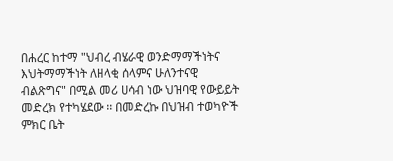በሐረር ከተማ "ህብረ ብሄራዊ ወንድማማችነትና እህትማማችነት ለዘላቂ ሰላምና ሁለንተናዊ ብልጽግና" በሚል መሪ ሀሳብ ነው ህዝባዊ የውይይት መድረክ የተካሄደው ፡፡ በመድረኩ በህዝብ ተወካዮች ምክር ቤት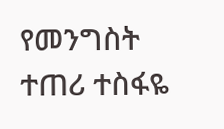የመንግስት ተጠሪ ተስፋዬ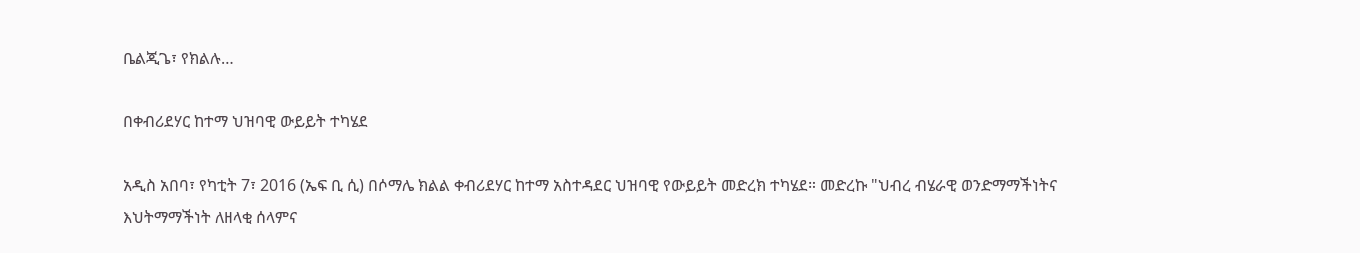ቤልጂጌ፣ የክልሉ…

በቀብሪደሃር ከተማ ህዝባዊ ውይይት ተካሄደ

አዲስ አበባ፣ የካቲት 7፣ 2016 (ኤፍ ቢ ሲ) በሶማሌ ክልል ቀብሪደሃር ከተማ አስተዳደር ህዝባዊ የውይይት መድረክ ተካሄደ። መድረኩ "ህብረ ብሄራዊ ወንድማማችነትና እህትማማችነት ለዘላቂ ሰላምና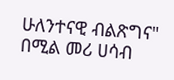ሁለንተናዊ ብልጽግና" በሚል መሪ ሀሳብ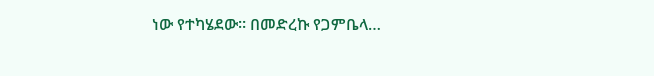ነው የተካሄደው። በመድረኩ የጋምቤላ…